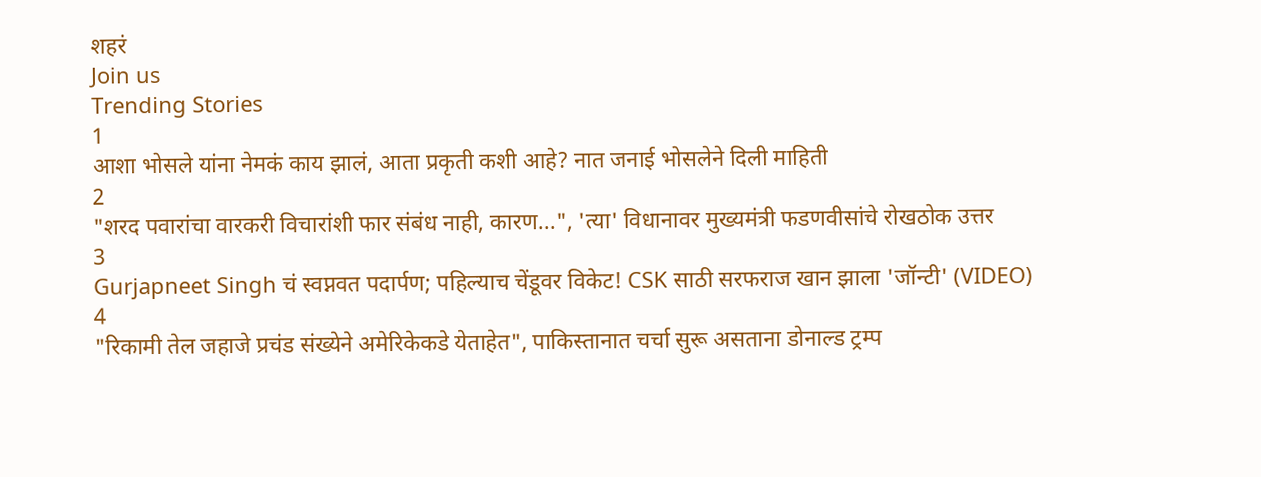शहरं
Join us
Trending Stories
1
आशा भोसले यांना नेमकं काय झालं, आता प्रकृती कशी आहे? नात जनाई भोसलेने दिली माहिती
2
"शरद पवारांचा वारकरी विचारांशी फार संबंध नाही, कारण...", 'त्या' विधानावर मुख्यमंत्री फडणवीसांचे रोखठोक उत्तर
3
Gurjapneet Singh चं स्वप्नवत पदार्पण; पहिल्याच चेंडूवर विकेट! CSK साठी सरफराज खान झाला 'जॉन्टी' (VIDEO)
4
"रिकामी तेल जहाजे प्रचंड संख्येने अमेरिकेकडे येताहेत", पाकिस्तानात चर्चा सुरू असताना डोनाल्ड ट्रम्प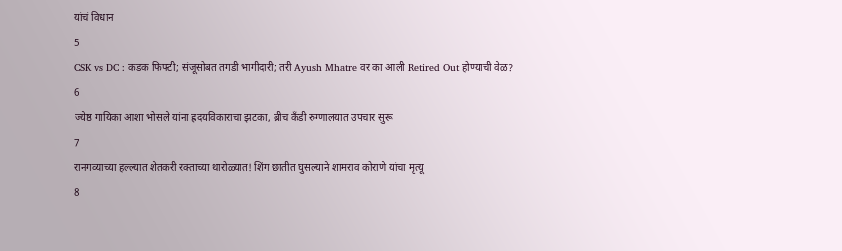यांचं विधान
5
CSK vs DC : कडक फिफ्टी; संजूसोबत तगडी भागीदारी; तरी Ayush Mhatre वर का आली Retired Out होण्याची वेळ?
6
ज्येष्ठ गायिका आशा भोसले यांना ह्रदयविकाराचा झटका, ब्रीच कँडी रुग्णालयात उपचार सुरू
7
रानगव्याच्या हल्ल्यात शेतकरी रक्ताच्या थारोळ्यात! शिंग छातीत घुसल्याने शामराव कोराणे यांचा मृत्यू
8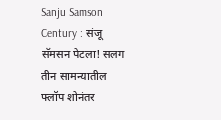Sanju Samson Century : संजू सॅमसन पेटला! सलग तीन सामन्यातील फ्लॉप शोनंतर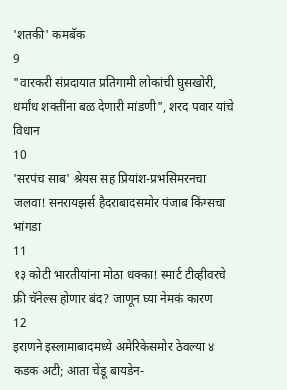'शतकी' कमबॅक
9
"वारकरी संप्रदायात प्रतिगामी लोकांची घुसखोरी, धर्मांध शक्तींना बळ देणारी मांडणी", शरद पवार यांचे विधान
10
'सरपंच साब' श्रेयस सह प्रियांश-प्रभसिमरनचा जलवा! सनरायझर्स हैदराबादसमोर पंजाब किंग्सचा भांगडा
11
१३ कोटी भारतीयांना मोठा धक्का! स्मार्ट टीव्हीवरचे फ्री चॅनेल्स होणार बंद? जाणून घ्या नेमकं कारण
12
इराणने इस्लामाबादमध्ये अमेरिकेसमोर ठेवल्या ४ कडक अटी; आता चेंडू बायडेन-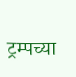ट्रम्पच्या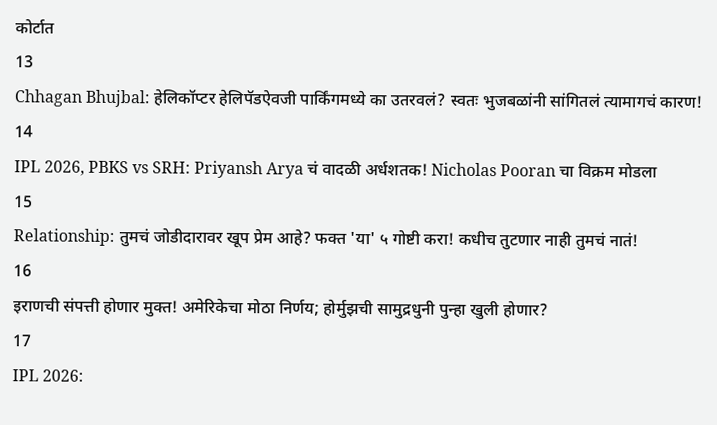कोर्टात
13
Chhagan Bhujbal: हेलिकॉप्टर हेलिपॅडऐवजी पार्किंगमध्ये का उतरवलं? स्वतः भुजबळांनी सांगितलं त्यामागचं कारण!
14
IPL 2026, PBKS vs SRH: Priyansh Arya चं वादळी अर्धशतक! Nicholas Pooran चा विक्रम मोडला
15
Relationship: तुमचं जोडीदारावर खूप प्रेम आहे? फक्त 'या' ५ गोष्टी करा! कधीच तुटणार नाही तुमचं नातं!
16
इराणची संपत्ती होणार मुक्त! अमेरिकेचा मोठा निर्णय; होर्मुझची सामुद्रधुनी पुन्हा खुली होणार?
17
IPL 2026: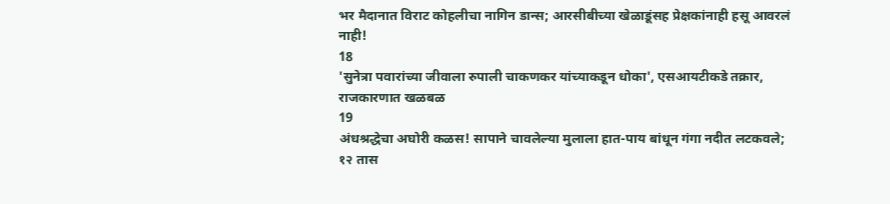भर मैदानात विराट कोहलीचा नागिन डान्स; आरसीबीच्या खेळाडूंसह प्रेक्षकांनाही हसू आवरलं नाही!
18
'सुनेत्रा पवारांच्या जीवाला रुपाली चाकणकर यांच्याकडून धोका', एसआयटीकडे तक्रार, राजकारणात खळबळ
19
अंधश्रद्धेचा अघोरी कळस! सापाने चावलेल्या मुलाला हात-पाय बांधून गंगा नदीत लटकवले; १२ तास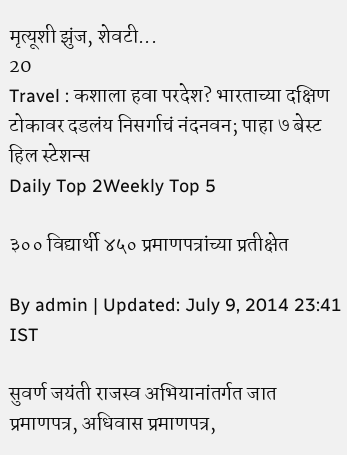मृत्यूशी झुंज, शेवटी...
20
Travel : कशाला हवा परदेश? भारताच्या दक्षिण टोकावर दडलंय निसर्गाचं नंदनवन; पाहा ७ बेस्ट हिल स्टेशन्स
Daily Top 2Weekly Top 5

३०० विद्यार्थी ४५० प्रमाणपत्रांच्या प्रतीक्षेत

By admin | Updated: July 9, 2014 23:41 IST

सुवर्ण जयंती राजस्व अभियानांतर्गत जात प्रमाणपत्र, अधिवास प्रमाणपत्र,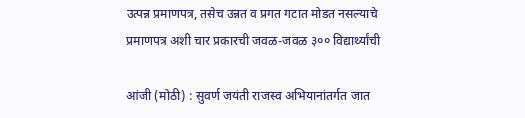उत्पन्न प्रमाणपत्र, तसेच उन्नत व प्रगत गटात मोडत नसल्याचे प्रमाणपत्र अशी चार प्रकारची जवळ-जवळ ३०० विद्यार्थ्यांची

आंजी (मोठी) : सुवर्ण जयंती राजस्व अभियानांतर्गत जात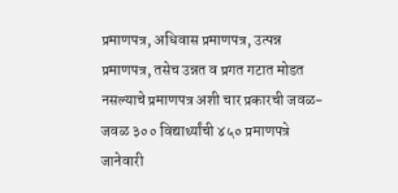प्रमाणपत्र, अधिवास प्रमाणपत्र, उत्पन्न प्रमाणपत्र, तसेच उन्नत व प्रगत गटात मोडत नसल्याचे प्रमाणपत्र अशी चार प्रकारची जवळ-जवळ ३०० विद्यार्थ्यांची ४५० प्रमाणपत्रे जानेवारी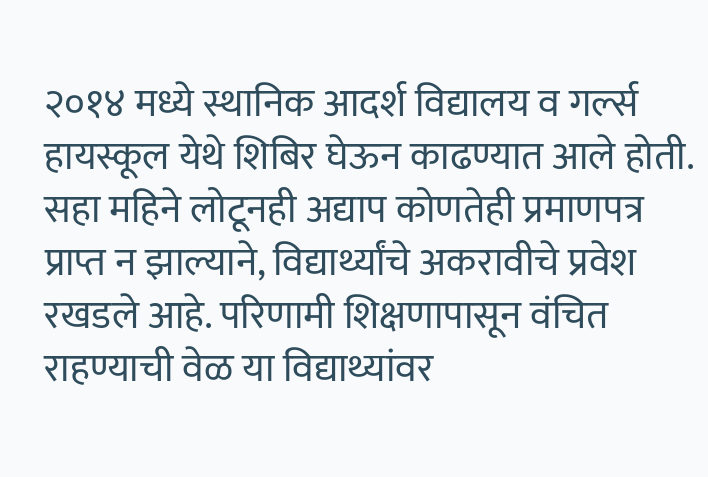२०१४ मध्ये स्थानिक आदर्श विद्यालय व गर्ल्स हायस्कूल येथे शिबिर घेऊन काढण्यात आले होती. सहा महिने लोटूनही अद्याप कोणतेही प्रमाणपत्र प्राप्त न झाल्याने, विद्यार्थ्यांचे अकरावीचे प्रवेश रखडले आहे. परिणामी शिक्षणापासून वंचित राहण्याची वेळ या विद्याथ्यांवर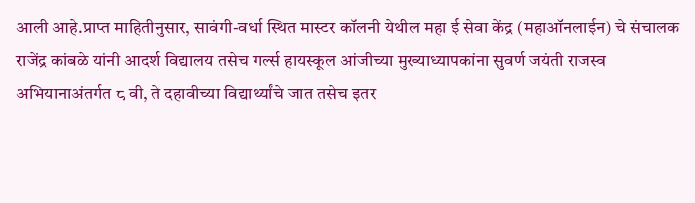आली आहे.प्राप्त माहितीनुसार, सावंगी-वर्धा स्थित मास्टर कॉलनी येथील महा ई सेवा केंद्र (महाऑनलाईन) चे संचालक राजेंद्र कांबळे यांनी आदर्श विद्यालय तसेच गर्ल्स हायस्कूल आंजीच्या मुख्याध्यापकांना सुवर्ण जयंती राजस्व अभियानाअंतर्गत ८ वी, ते दहावीच्या विद्यार्थ्यांचे जात तसेच इतर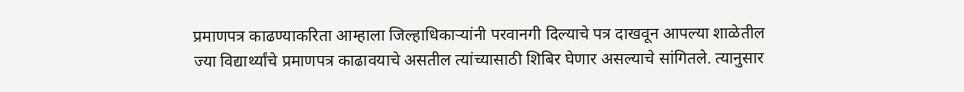प्रमाणपत्र काढण्याकरिता आम्हाला जिल्हाधिकाऱ्यांनी परवानगी दिल्याचे पत्र दाखवून आपल्या शाळेतील ज्या विद्यार्थ्यांचे प्रमाणपत्र काढावयाचे असतील त्यांच्यासाठी शिबिर घेणार असल्याचे सांगितले. त्यानुसार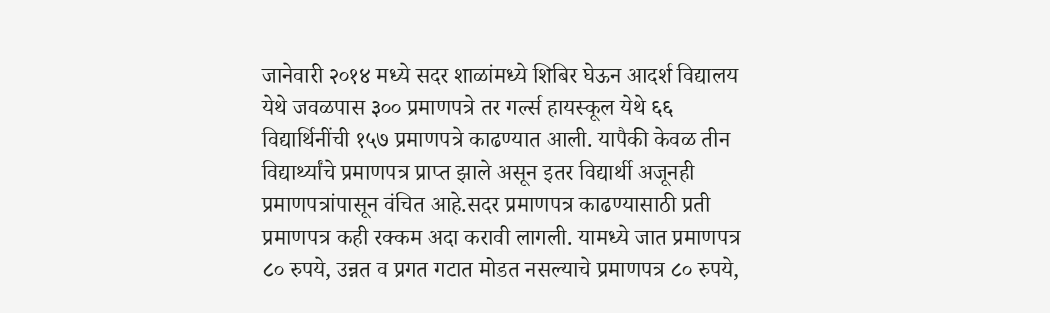जानेवारी २०१४ मध्ये सदर शाळांमध्ये शिबिर घेऊन आदर्श विद्यालय येथे जवळपास ३०० प्रमाणपत्रे तर गर्ल्स हायस्कूल येथे ६६ विद्यार्थिनींची १५७ प्रमाणपत्रे काढण्यात आली. यापैकी केवळ तीन विद्यार्थ्यांचे प्रमाणपत्र प्राप्त झाले असून इतर विद्यार्थी अजूनही प्रमाणपत्रांपासून वंचित आहे.सदर प्रमाणपत्र काढण्यासाठी प्रती प्रमाणपत्र कही रक्कम अदा करावी लागली. यामध्ये जात प्रमाणपत्र ८० रुपये, उन्नत व प्रगत गटात मोडत नसल्याचे प्रमाणपत्र ८० रुपये,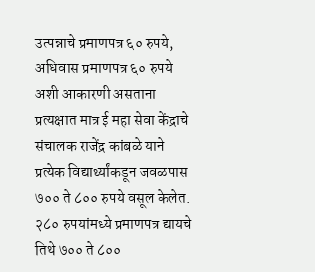उत्पन्नाचे प्रमाणपत्र ६० रुपये, अधिवास प्रमाणपत्र ६० रुपये अशी आकारणी असताना प्रत्यक्षात मात्र ई महा सेवा केंद्राचे संचालक राजेंद्र कांबळे याने प्रत्येक विद्यार्थ्यांकडून जवळपास ७०० ते ८०० रुपये वसूल केलेत. २८० रुपयांमध्ये प्रमाणपत्र द्यायचे तिथे ७०० ते ८००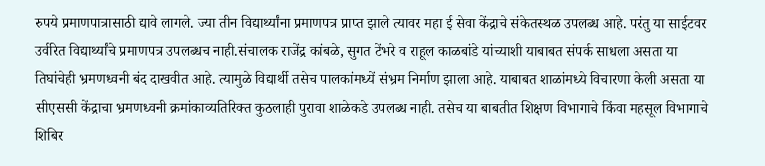रुपये प्रमाणपात्रासाठी द्यावे लागले. ज्या तीन विद्यार्थ्यांना प्रमाणपत्र प्राप्त झाले त्यावर महा ई सेवा केंद्राचे संकेतस्थळ उपलब्ध आहे. परंतु या साईटवर उर्वरित विद्यार्थ्यांचे प्रमाणपत्र उपलब्धच नाही.संचालक राजेंद्र कांबळे, सुगत टेंभरे व राहूल काळबांडे यांच्याशी याबाबत संपर्क साधला असता या तिघांचेही भ्रमणध्वनी बंद दाखवीत आहे. त्यामुळे विद्यार्थी तसेच पालकांमध्यें संभ्रम निर्माण झाला आहे. याबाबत शाळांमध्ये विचारणा केली असता या सीएससी केंद्राचा भ्रमणध्वनी क्रमांकाव्यतिरिक्त कुठलाही पुरावा शाळेकडे उपलब्ध नाही. तसेच या बाबतीत शिक्षण विभागाचे किंवा महसूल विभागाचे शिबिर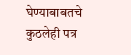घेण्याबाबतचे कुठलेही पत्र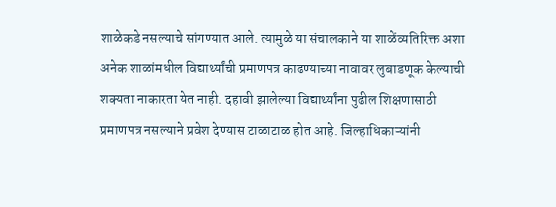शाळेकडे नसल्याचे सांगण्यात आले. त्यामुळे या संचालकाने या शाळेंव्यतिरिक्त अशा अनेक शाळांमधील विद्यार्थ्यांची प्रमाणपत्र काढण्याच्या नावावर लुबाडणूक केल्याची शक्यता नाकारता येत नाही. दहावी झालेल्या विद्यार्थ्यांना पुढील शिक्षणासाठी प्रमाणपत्र नसल्याने प्रवेश देण्यास टाळाटाळ होत आहे. जिल्हाधिकाऱ्यांनी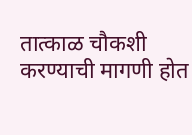तात्काळ चौकशी करण्याची मागणी होत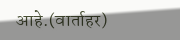आहे.(वार्ताहर)